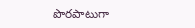పొరపాటుగా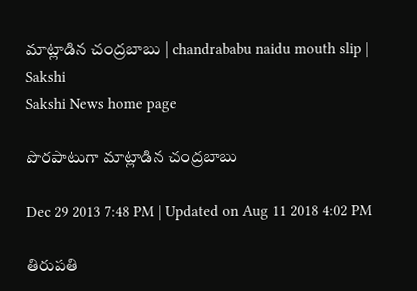మాట్లాడిన చంద్రబాబు | chandrababu naidu mouth slip | Sakshi
Sakshi News home page

పొరపాటుగా మాట్లాడిన చంద్రబాబు

Dec 29 2013 7:48 PM | Updated on Aug 11 2018 4:02 PM

తిరుపతి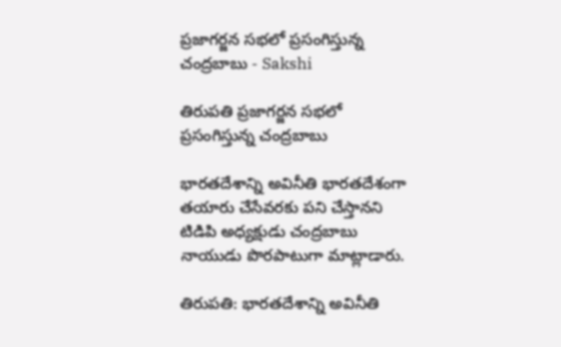ప్రజాగర్జన సభలో ప్రసంగిస్తున్న చంద్రబాబు - Sakshi

తిరుపతి ప్రజాగర్జన సభలో ప్రసంగిస్తున్న చంద్రబాబు

భారతదేశాన్ని అవినీతి భారతదేశంగా తయారు చేసేవరకు పని చేస్తానని టిడిపి అధ్యక్షుడు చంద్రబాబు నాయుడు పొరపాటుగా మాట్లాడారు.

తిరుపతి: భారతదేశాన్ని అవినీతి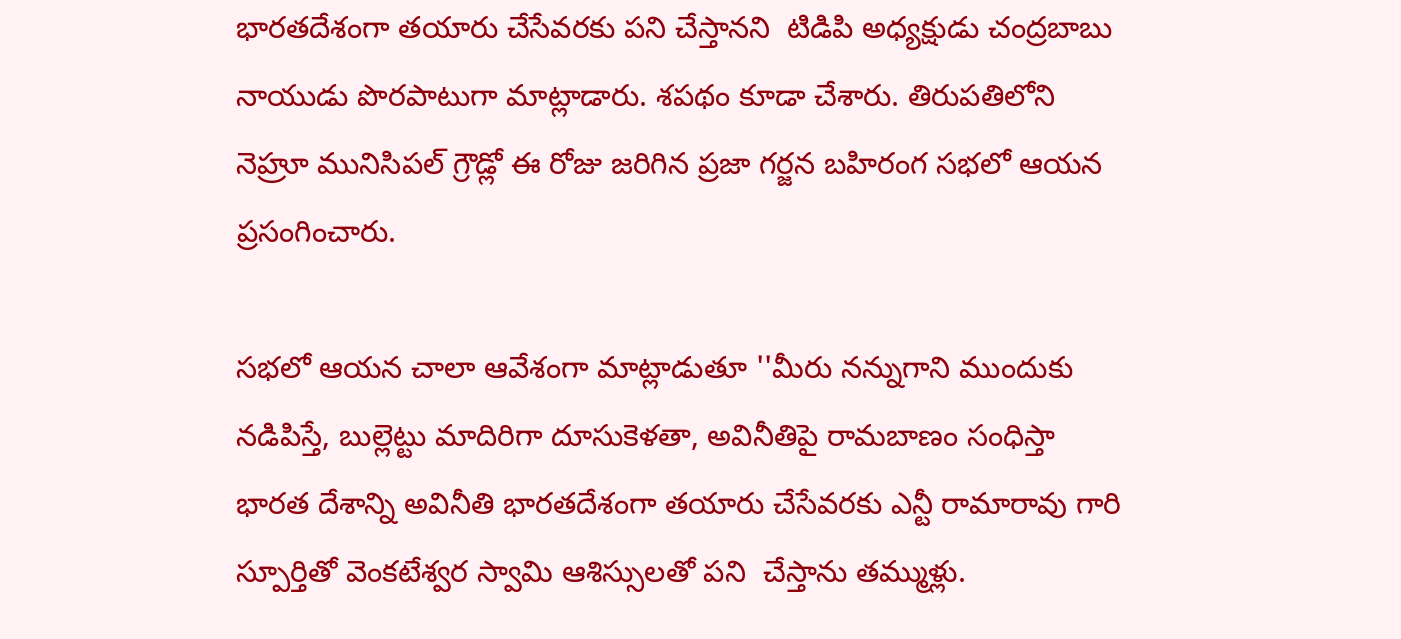భారతదేశంగా తయారు చేసేవరకు పని చేస్తానని  టిడిపి అధ్యక్షుడు చంద్రబాబు నాయుడు పొరపాటుగా మాట్లాడారు. శపథం కూడా చేశారు. తిరుపతిలోని నెహ్రూ మునిసిపల్ గ్రౌడ్లో ఈ రోజు జరిగిన ప్రజా గర్జన బహిరంగ సభలో ఆయన ప్రసంగించారు.

సభలో ఆయన చాలా ఆవేశంగా మాట్లాడుతూ ''మీరు నన్నుగాని ముందుకు నడిపిస్తే, బుల్లెట్టు మాదిరిగా దూసుకెళతా, అవినీతిపై రామబాణం సంధిస్తా భారత దేశాన్ని అవినీతి భారతదేశంగా తయారు చేసేవరకు ఎన్టీ రామారావు గారి స్పూర్తితో వెంకటేశ్వర స్వామి ఆశిస్సులతో పని  చేస్తాను తమ్ముళ్లు.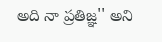అది నా ప్రతిజ్ఞ'' అని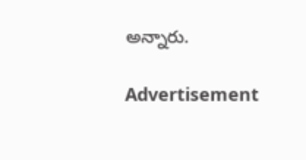అన్నారు.

Advertisement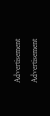Advertisement
Advertisement